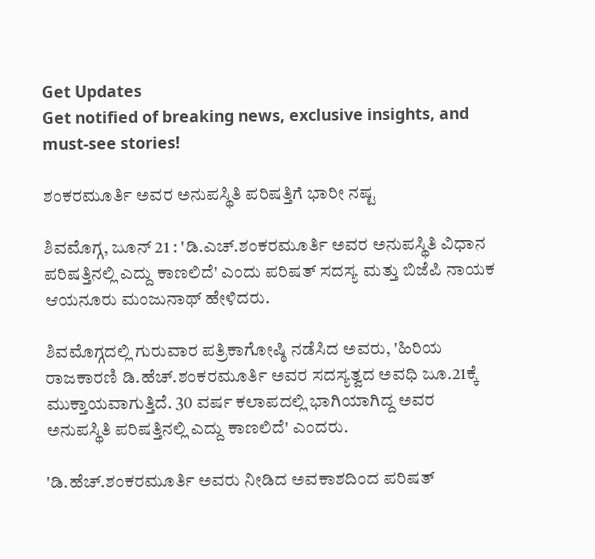Get Updates
Get notified of breaking news, exclusive insights, and must-see stories!

ಶಂಕರಮೂರ್ತಿ ಅವರ ಅನುಪಸ್ಥಿತಿ ಪರಿಷತ್ತಿಗೆ ಭಾರೀ ನಷ್ಟ

ಶಿವಮೊಗ್ಗ, ಜೂನ್ 21 : 'ಡಿ.ಎಚ್.ಶಂಕರಮೂರ್ತಿ ಅವರ ಅನುಪಸ್ಥಿತಿ ವಿಧಾನ ಪರಿಷತ್ತಿನಲ್ಲಿ ಎದ್ದು ಕಾಣಲಿದೆ' ಎಂದು ಪರಿಷತ್ ಸದಸ್ಯ ಮತ್ತು ಬಿಜೆಪಿ ನಾಯಕ ಆಯನೂರು ಮಂಜುನಾಥ್ ಹೇಳಿದರು.

ಶಿವಮೊಗ್ಗದಲ್ಲಿ ಗುರುವಾರ ಪತ್ರಿಕಾಗೋಷ್ಠಿ ನಡೆಸಿದ ಅವರು, 'ಹಿರಿಯ ರಾಜಕಾರಣಿ ಡಿ.ಹೆಚ್.ಶಂಕರಮೂರ್ತಿ ಅವರ ಸದಸ್ಯತ್ವದ ಅವಧಿ ಜೂ.21ಕ್ಕೆ ಮುಕ್ತಾಯವಾಗುತ್ತಿದೆ. 30 ವರ್ಷ ಕಲಾಪದಲ್ಲಿ ಭಾಗಿಯಾಗಿದ್ದ ಅವರ ಅನುಪಸ್ಥಿತಿ ಪರಿಷತ್ತಿನಲ್ಲಿ ಎದ್ದು ಕಾಣಲಿದೆ' ಎಂದರು.

'ಡಿ.ಹೆಚ್.ಶಂಕರಮೂರ್ತಿ ಅವರು ನೀಡಿದ ಅವಕಾಶದಿಂದ ಪರಿಷತ್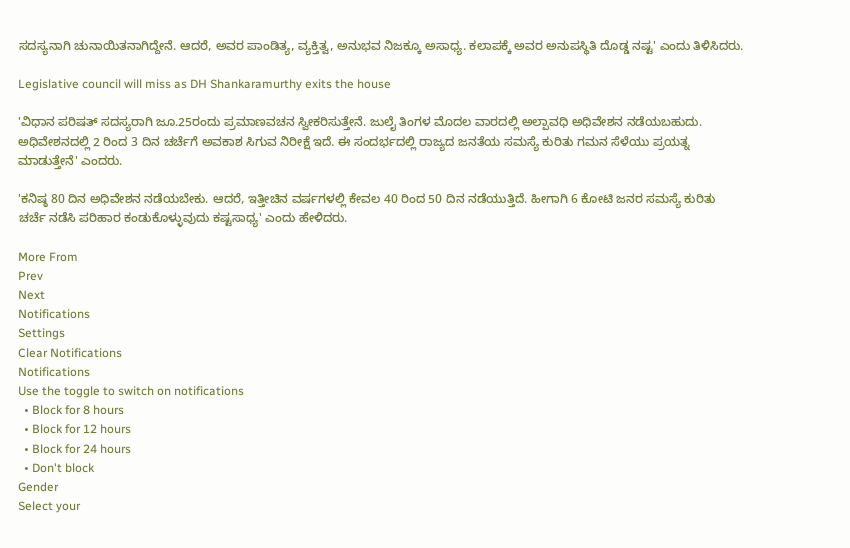ಸದಸ್ಯನಾಗಿ ಚುನಾಯಿತನಾಗಿದ್ದೇನೆ. ಆದರೆ, ಅವರ ಪಾಂಡಿತ್ಯ, ವ್ಯಕ್ತಿತ್ವ, ಅನುಭವ ನಿಜಕ್ಕೂ ಅಸಾಧ್ಯ. ಕಲಾಪಕ್ಕೆ ಅವರ ಅನುಪಸ್ಥಿತಿ ದೊಡ್ಡ ನಷ್ಟ' ಎಂದು ತಿಳಿಸಿದರು.

Legislative council will miss as DH Shankaramurthy exits the house

'ವಿಧಾನ ಪರಿಷತ್ ಸದಸ್ಯರಾಗಿ ಜೂ.25ರಂದು ಪ್ರಮಾಣವಚನ ಸ್ವೀಕರಿಸುತ್ತೇನೆ. ಜುಲೈ ತಿಂಗಳ ಮೊದಲ ವಾರದಲ್ಲಿ ಅಲ್ಪಾವಧಿ ಅಧಿವೇಶನ ನಡೆಯಬಹುದು. ಅಧಿವೇಶನದಲ್ಲಿ 2 ರಿಂದ 3 ದಿನ ಚರ್ಚೆಗೆ ಅವಕಾಶ ಸಿಗುವ ನಿರೀಕ್ಷೆ ಇದೆ. ಈ ಸಂದರ್ಭದಲ್ಲಿ ರಾಜ್ಯದ ಜನತೆಯ ಸಮಸ್ಯೆ ಕುರಿತು ಗಮನ ಸೆಳೆಯು ಪ್ರಯತ್ನ ಮಾಡುತ್ತೇನೆ' ಎಂದರು.

'ಕನಿಷ್ಠ 80 ದಿನ ಅಧಿವೇಶನ ನಡೆಯಬೇಕು. ಆದರೆ, ಇತ್ತೀಚಿನ ವರ್ಷಗಳಲ್ಲಿ ಕೇವಲ 40 ರಿಂದ 50 ದಿನ ನಡೆಯುತ್ತಿದೆ. ಹೀಗಾಗಿ 6 ಕೋಟಿ ಜನರ ಸಮಸ್ಯೆ ಕುರಿತು ಚರ್ಚೆ ನಡೆಸಿ ಪರಿಹಾರ ಕಂಡುಕೊಳ್ಳುವುದು ಕಷ್ಟಸಾಧ್ಯ' ಎಂದು ಹೇಳಿದರು.

More From
Prev
Next
Notifications
Settings
Clear Notifications
Notifications
Use the toggle to switch on notifications
  • Block for 8 hours
  • Block for 12 hours
  • Block for 24 hours
  • Don't block
Gender
Select your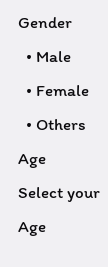Gender
  • Male
  • Female
  • Others
Age
Select your Age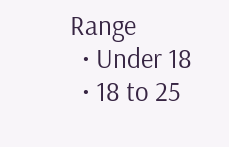Range
  • Under 18
  • 18 to 25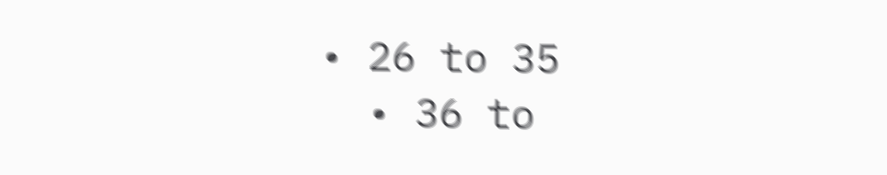• 26 to 35
  • 36 to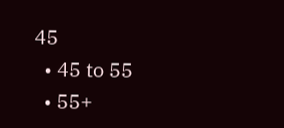45
  • 45 to 55
  • 55+